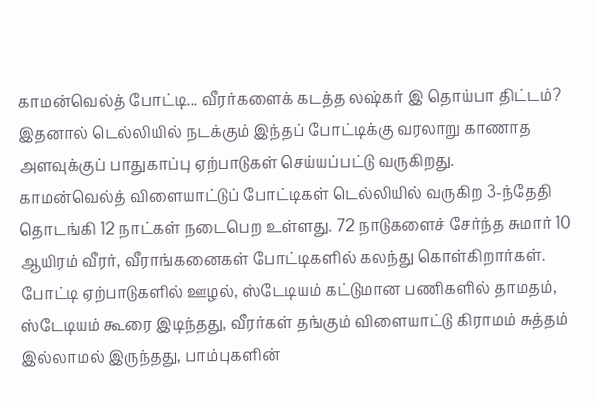காமன்வெல்த் போட்டி... வீரர்களைக் கடத்த லஷ்கர் இ தொய்பா திட்டம்?
இதனால் டெல்லியில் நடக்கும் இந்தப் போட்டிக்கு வரலாறு காணாத அளவுக்குப் பாதுகாப்பு ஏற்பாடுகள் செய்யப்பட்டு வருகிறது.
காமன்வெல்த் விளையாட்டுப் போட்டிகள் டெல்லியில் வருகிற 3-ந்தேதி தொடங்கி 12 நாட்கள் நடைபெற உள்ளது. 72 நாடுகளைச் சேர்ந்த சுமார் 10 ஆயிரம் வீரர், வீராங்கனைகள் போட்டிகளில் கலந்து கொள்கிறார்கள்.
போட்டி ஏற்பாடுகளில் ஊழல், ஸ்டேடியம் கட்டுமான பணிகளில் தாமதம், ஸ்டேடியம் கூரை இடிந்தது, வீரர்கள் தங்கும் விளையாட்டு கிராமம் சுத்தம் இல்லாமல் இருந்தது, பாம்புகளின்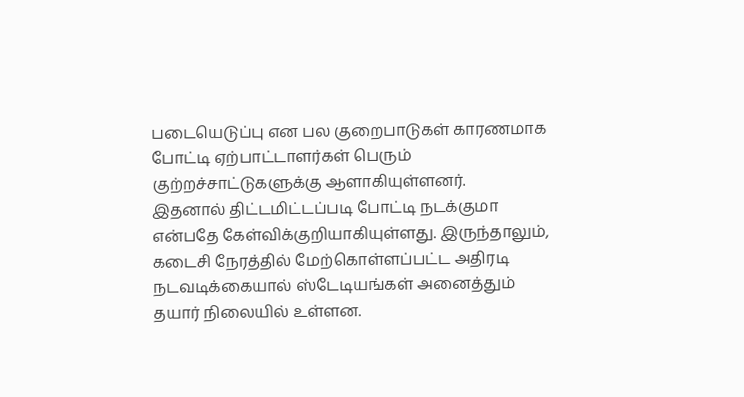படையெடுப்பு என பல குறைபாடுகள் காரணமாக போட்டி ஏற்பாட்டாளர்கள் பெரும் குற்றச்சாட்டுகளுக்கு ஆளாகியுள்ளனர்.
இதனால் திட்டமிட்டப்படி போட்டி நடக்குமா என்பதே கேள்விக்குறியாகியுள்ளது. இருந்தாலும், கடைசி நேரத்தில் மேற்கொள்ளப்பட்ட அதிரடி நடவடிக்கையால் ஸ்டேடியங்கள் அனைத்தும் தயார் நிலையில் உள்ளன.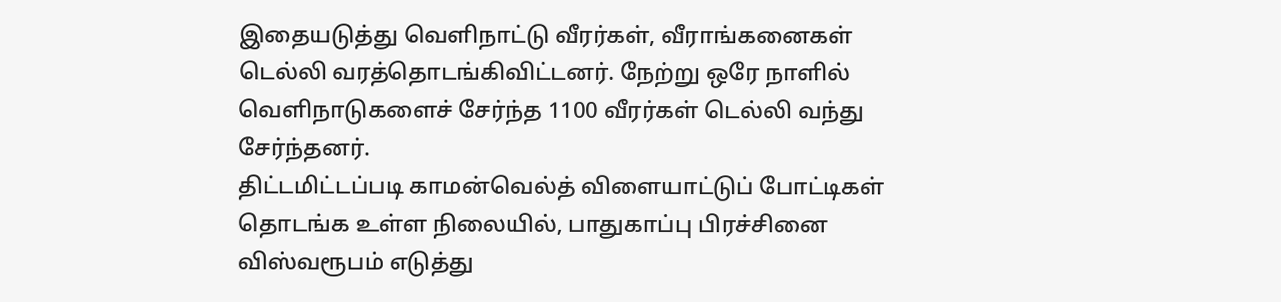இதையடுத்து வெளிநாட்டு வீரர்கள், வீராங்கனைகள் டெல்லி வரத்தொடங்கிவிட்டனர். நேற்று ஒரே நாளில் வெளிநாடுகளைச் சேர்ந்த 1100 வீரர்கள் டெல்லி வந்து சேர்ந்தனர்.
திட்டமிட்டப்படி காமன்வெல்த் விளையாட்டுப் போட்டிகள் தொடங்க உள்ள நிலையில், பாதுகாப்பு பிரச்சினை விஸ்வரூபம் எடுத்து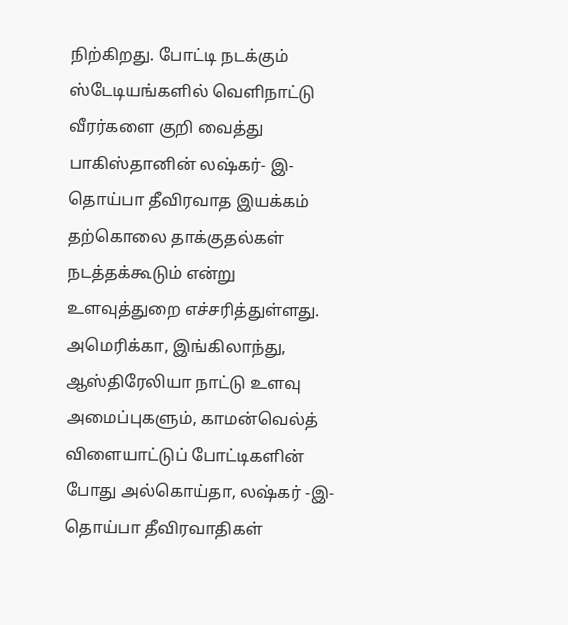நிற்கிறது. போட்டி நடக்கும் ஸ்டேடியங்களில் வெளிநாட்டு வீரர்களை குறி வைத்து பாகிஸ்தானின் லஷ்கர்- இ-தொய்பா தீவிரவாத இயக்கம் தற்கொலை தாக்குதல்கள் நடத்தக்கூடும் என்று உளவுத்துறை எச்சரித்துள்ளது.
அமெரிக்கா, இங்கிலாந்து, ஆஸ்திரேலியா நாட்டு உளவு அமைப்புகளும், காமன்வெல்த் விளையாட்டுப் போட்டிகளின் போது அல்கொய்தா, லஷ்கர் -இ- தொய்பா தீவிரவாதிகள்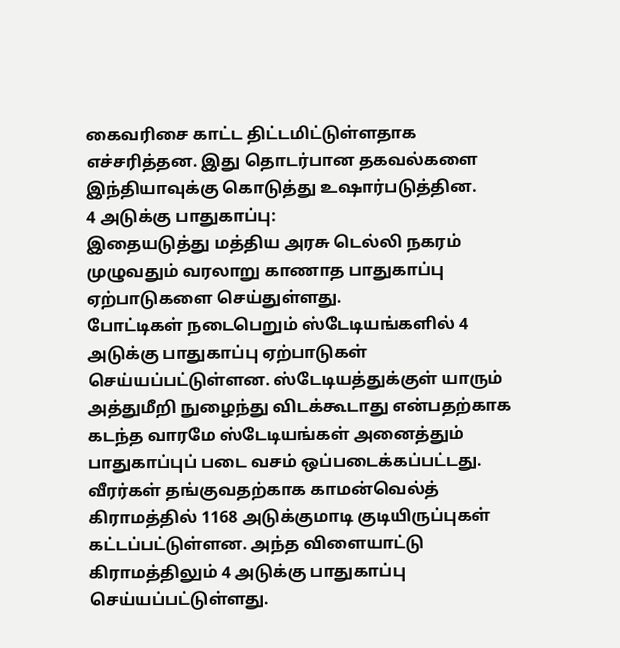கைவரிசை காட்ட திட்டமிட்டுள்ளதாக எச்சரித்தன. இது தொடர்பான தகவல்களை இந்தியாவுக்கு கொடுத்து உஷார்படுத்தின.
4 அடுக்கு பாதுகாப்பு:
இதையடுத்து மத்திய அரசு டெல்லி நகரம் முழுவதும் வரலாறு காணாத பாதுகாப்பு ஏற்பாடுகளை செய்துள்ளது.
போட்டிகள் நடைபெறும் ஸ்டேடியங்களில் 4 அடுக்கு பாதுகாப்பு ஏற்பாடுகள் செய்யப்பட்டுள்ளன. ஸ்டேடியத்துக்குள் யாரும் அத்துமீறி நுழைந்து விடக்கூடாது என்பதற்காக கடந்த வாரமே ஸ்டேடியங்கள் அனைத்தும் பாதுகாப்புப் படை வசம் ஒப்படைக்கப்பட்டது.
வீரர்கள் தங்குவதற்காக காமன்வெல்த் கிராமத்தில் 1168 அடுக்குமாடி குடியிருப்புகள் கட்டப்பட்டுள்ளன. அந்த விளையாட்டு கிராமத்திலும் 4 அடுக்கு பாதுகாப்பு செய்யப்பட்டுள்ளது.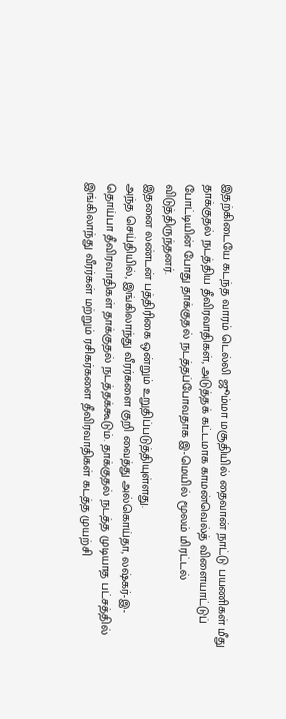இதற்கிடையே கடந்த வாரம் டெல்லி ஜூம்மா மசூதியில் தைவான் நாட்டு பயணிகள் மீது தாக்குதல் நடத்திய தீவிரவாதிகள், அடுத்தக் கட்டமாக காமன்வெல்த் விளையாட்டுப் போட்டியின் போது தாக்குதல் நடத்தப்போவதாக இ-மெயில் மூலம் மிரட்டல் விடுத்திருந்தனர்.
இதனை லண்டன் பத்திரிகை ஒன்றும் உறுதிப்படுத்தியுள்ளது.
அந்த செய்தியில், இங்கிலாந்து வீரர்களை குறி வைத்து அல்கொய்தா, லஷ்கர்-இ-தொய்பா தீவிரவாதிகள் தாக்குதல் நடத்தக்கூடும். தாக்குதல் நடத்த முடியாத பட்சத்தில் இங்கிலாந்து வீரர்கள் மற்றும் ரசிகர்களை தீவிரவாதிகள் கடத்த முயற்சி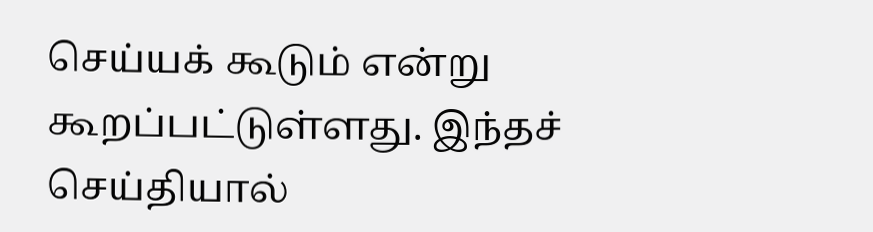செய்யக் கூடும் என்று கூறப்பட்டுள்ளது. இந்தச் செய்தியால்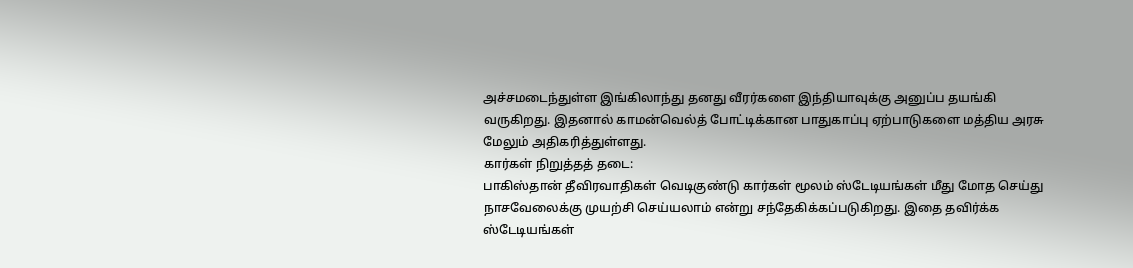அச்சமடைந்துள்ள இங்கிலாந்து தனது வீரர்களை இந்தியாவுக்கு அனுப்ப தயங்கி வருகிறது. இதனால் காமன்வெல்த் போட்டிக்கான பாதுகாப்பு ஏற்பாடுகளை மத்திய அரசு மேலும் அதிகரித்துள்ளது.
கார்கள் நிறுத்தத் தடை:
பாகிஸ்தான் தீவிரவாதிகள் வெடிகுண்டு கார்கள் மூலம் ஸ்டேடியங்கள் மீது மோத செய்து நாசவேலைக்கு முயற்சி செய்யலாம் என்று சந்தேகிக்கப்படுகிறது. இதை தவிர்க்க ஸ்டேடியங்கள்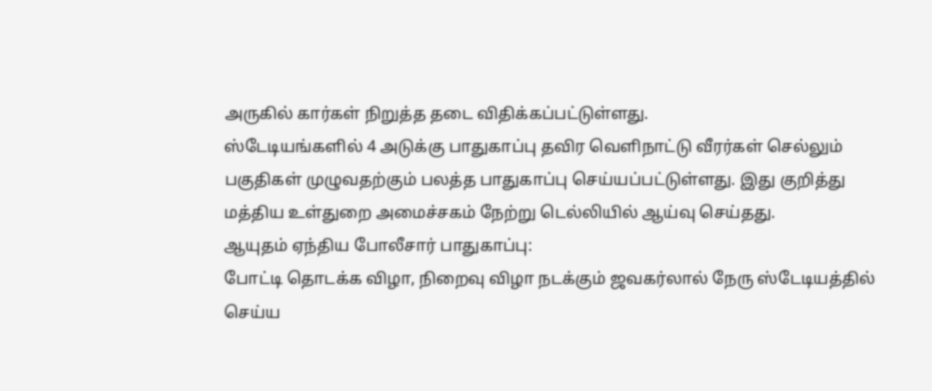அருகில் கார்கள் நிறுத்த தடை விதிக்கப்பட்டுள்ளது.
ஸ்டேடியங்களில் 4 அடுக்கு பாதுகாப்பு தவிர வெளிநாட்டு வீரர்கள் செல்லும் பகுதிகள் முழுவதற்கும் பலத்த பாதுகாப்பு செய்யப்பட்டுள்ளது. இது குறித்து மத்திய உள்துறை அமைச்சகம் நேற்று டெல்லியில் ஆய்வு செய்தது.
ஆயுதம் ஏந்திய போலீசார் பாதுகாப்பு:
போட்டி தொடக்க விழா, நிறைவு விழா நடக்கும் ஜவகர்லால் நேரு ஸ்டேடியத்தில் செய்ய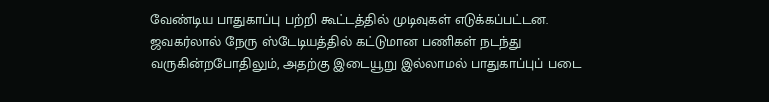வேண்டிய பாதுகாப்பு பற்றி கூட்டத்தில் முடிவுகள் எடுக்கப்பட்டன. ஜவகர்லால் நேரு ஸ்டேடியத்தில் கட்டுமான பணிகள் நடந்து வருகின்றபோதிலும், அதற்கு இடையூறு இல்லாமல் பாதுகாப்புப் படை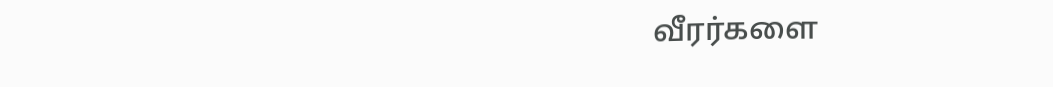வீரர்களை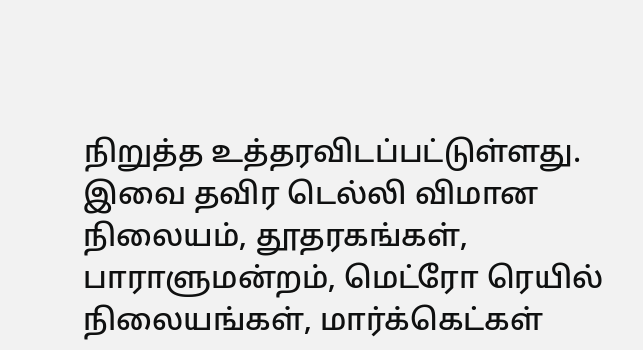நிறுத்த உத்தரவிடப்பட்டுள்ளது.
இவை தவிர டெல்லி விமான நிலையம், தூதரகங்கள், பாராளுமன்றம், மெட்ரோ ரெயில் நிலையங்கள், மார்க்கெட்கள்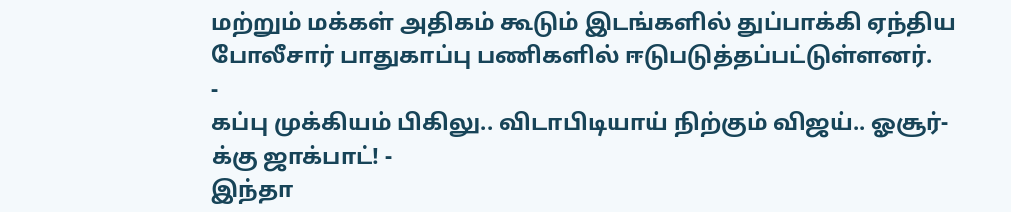மற்றும் மக்கள் அதிகம் கூடும் இடங்களில் துப்பாக்கி ஏந்திய போலீசார் பாதுகாப்பு பணிகளில் ஈடுபடுத்தப்பட்டுள்ளனர்.
-
கப்பு முக்கியம் பிகிலு.. விடாபிடியாய் நிற்கும் விஜய்.. ஓசூர்-க்கு ஜாக்பாட்! -
இந்தா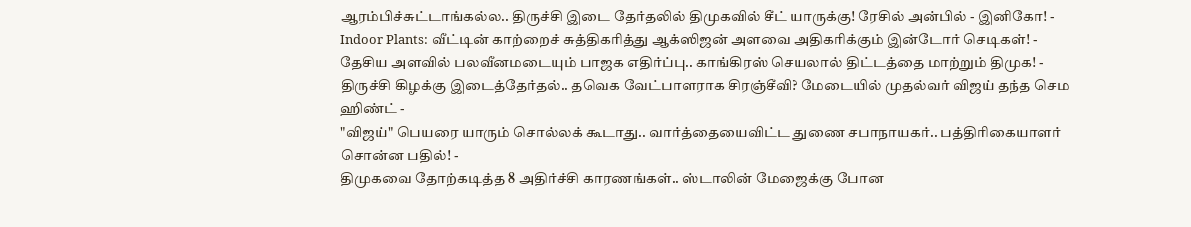ஆரம்பிச்சுட்டாங்கல்ல.. திருச்சி இடை தேர்தலில் திமுகவில் சீட் யாருக்கு! ரேசில் அன்பில் - இனிகோ! -
Indoor Plants: வீட்டின் காற்றைச் சுத்திகரித்து ஆக்ஸிஜன் அளவை அதிகரிக்கும் இன்டோர் செடிகள்! -
தேசிய அளவில் பலவீனமடையும் பாஜக எதிர்ப்பு.. காங்கிரஸ் செயலால் திட்டத்தை மாற்றும் திமுக! -
திருச்சி கிழக்கு இடைத்தேர்தல்.. தவெக வேட்பாளராக சிரஞ்சீவி? மேடையில் முதல்வர் விஜய் தந்த செம ஹிண்ட் -
"விஜய்" பெயரை யாரும் சொல்லக் கூடாது.. வார்த்தையைவிட்ட துணை சபாநாயகர்.. பத்திரிகையாளர் சொன்ன பதில்! -
திமுகவை தோற்கடித்த 8 அதிர்ச்சி காரணங்கள்.. ஸ்டாலின் மேஜைக்கு போன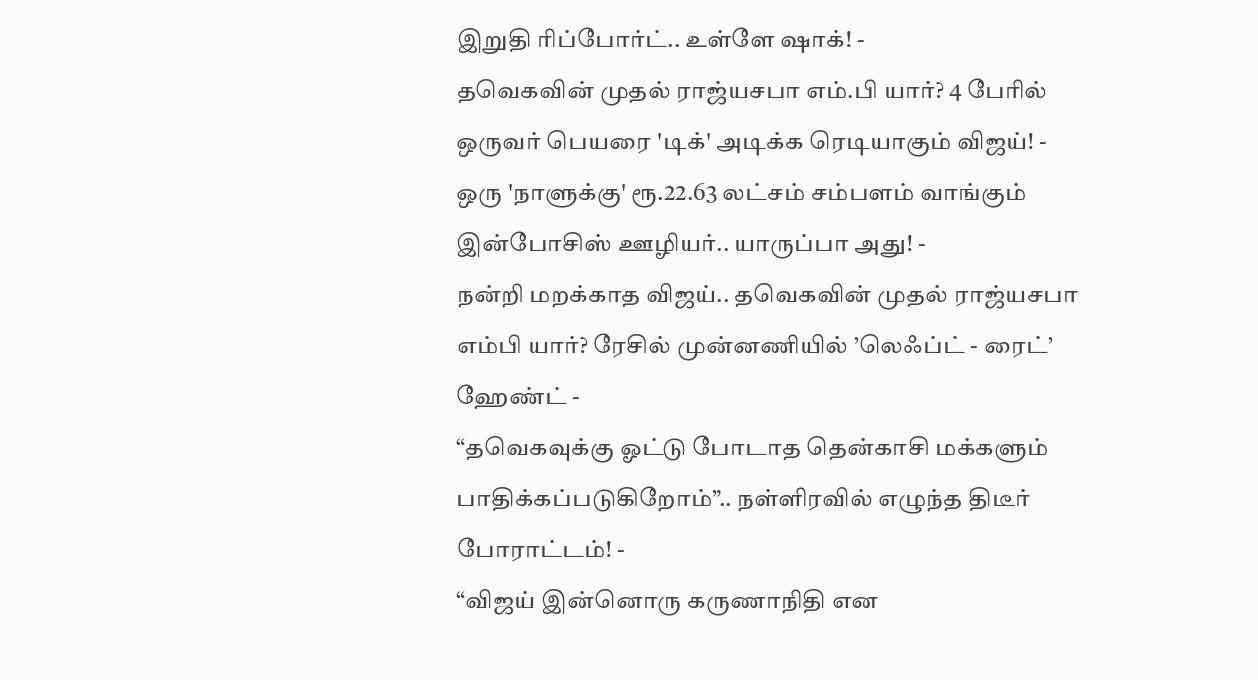இறுதி ரிப்போர்ட்.. உள்ளே ஷாக்! -
தவெகவின் முதல் ராஜ்யசபா எம்.பி யார்? 4 பேரில் ஒருவர் பெயரை 'டிக்' அடிக்க ரெடியாகும் விஜய்! -
ஒரு 'நாளுக்கு' ரூ.22.63 லட்சம் சம்பளம் வாங்கும் இன்போசிஸ் ஊழியர்.. யாருப்பா அது! -
நன்றி மறக்காத விஜய்.. தவெகவின் முதல் ராஜ்யசபா எம்பி யார்? ரேசில் முன்னணியில் ’லெஃப்ட் - ரைட்’ ஹேண்ட் -
“தவெகவுக்கு ஓட்டு போடாத தென்காசி மக்களும் பாதிக்கப்படுகிறோம்”.. நள்ளிரவில் எழுந்த திடீர் போராட்டம்! -
“விஜய் இன்னொரு கருணாநிதி என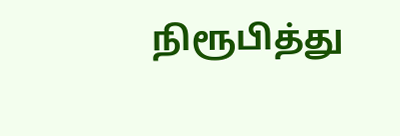நிரூபித்து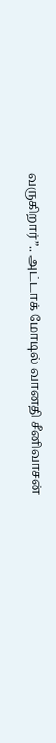வருகிறார்”.. அட்டாக் மோடில் வானதி சீனிவாசன்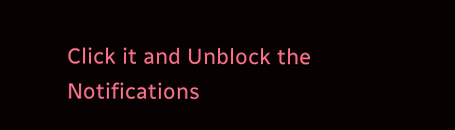Click it and Unblock the Notifications